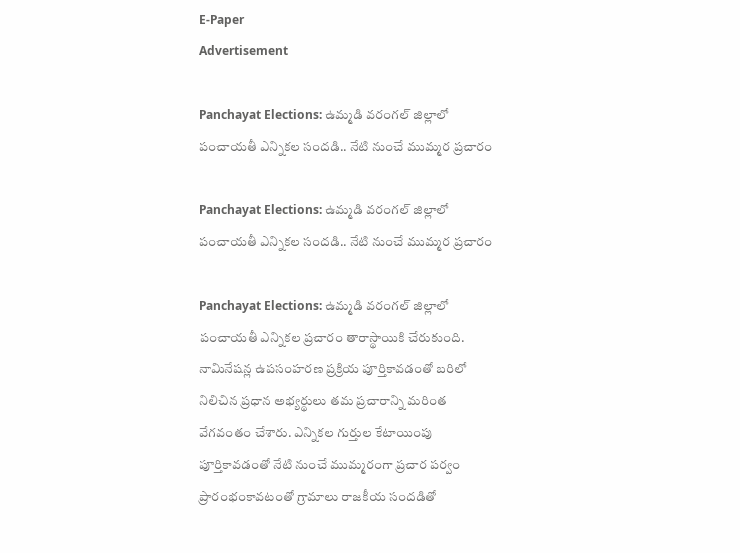E-Paper
Advertisement

Panchayat Elections: ఉమ్మడి వరంగల్ జిల్లాలో పంచాయతీ ఎన్నికల సందడి.. నేటి నుంచే ముమ్మర ప్రచారం

Panchayat Elections: ఉమ్మడి వరంగల్ జిల్లాలో పంచాయతీ ఎన్నికల సందడి.. నేటి నుంచే ముమ్మర ప్రచారం

Panchayat Elections: ఉమ్మడి వరంగల్ జిల్లాలో పంచాయతీ ఎన్నికల ప్రచారం తారాస్థాయికి చేరుకుంది. నామినేషన్ల ఉపసంహరణ ప్రక్రియ పూర్తికావడంతో బరిలో నిలిచిన ప్రధాన అభ్యర్థులు తమ ప్రచారాన్ని మరింత వేగవంతం చేశారు. ఎన్నికల గుర్తుల కేటాయింపు పూర్తికావడంతో నేటి నుంచే ముమ్మరంగా ప్రచార పర్వం ప్రారంభంకావటంతో గ్రామాలు రాజకీయ సందడితో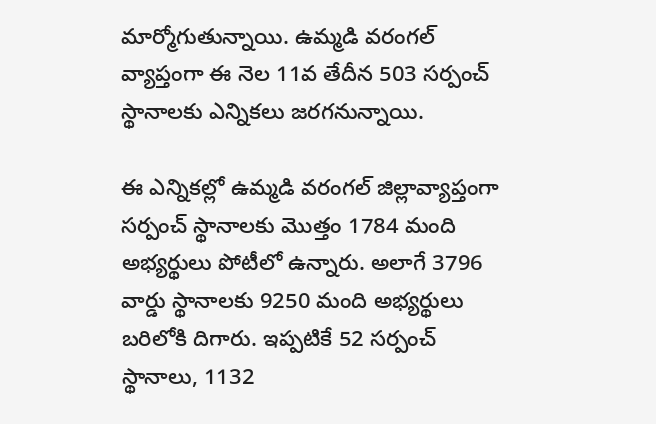మార్మోగుతున్నాయి. ఉమ్మడి వరంగల్ వ్యాప్తంగా ఈ నెల 11వ తేదీన 503 సర్పంచ్ స్థానాలకు ఎన్నికలు జరగనున్నాయి.

ఈ ఎన్నికల్లో ఉమ్మడి వరంగల్ జిల్లావ్యాప్తంగా సర్పంచ్ స్థానాలకు మొత్తం 1784 మంది అభ్యర్థులు పోటీలో ఉన్నారు. అలాగే 3796 వార్డు స్థానాలకు 9250 మంది అభ్యర్థులు బరిలోకి దిగారు. ఇప్పటికే 52 సర్పంచ్ స్థానాలు, 1132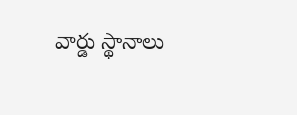వార్డు స్థానాలు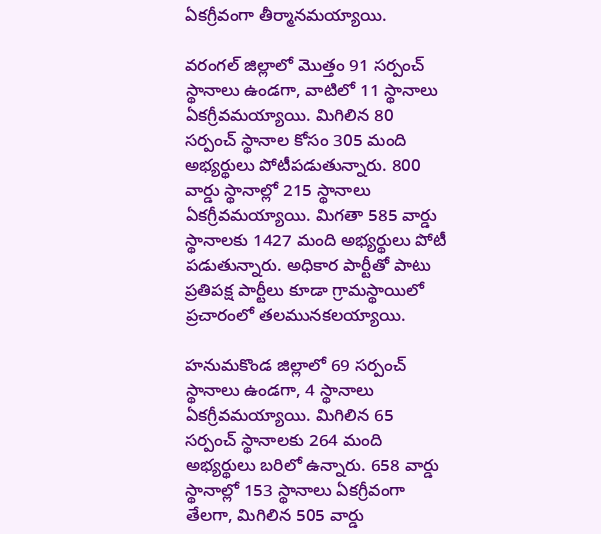ఏకగ్రీవంగా తీర్మానమయ్యాయి.

వరంగల్ జిల్లాలో మొత్తం 91 సర్పంచ్ స్థానాలు ఉండగా, వాటిలో 11 స్థానాలు ఏకగ్రీవమయ్యాయి. మిగిలిన 80 సర్పంచ్ స్థానాల కోసం 305 మంది అభ్యర్థులు పోటీపడుతున్నారు. 800 వార్డు స్థానాల్లో 215 స్థానాలు ఏకగ్రీవమయ్యాయి. మిగతా 585 వార్డు స్థానాలకు 1427 మంది అభ్యర్థులు పోటీ పడుతున్నారు. అధికార పార్టీతో పాటు ప్రతిపక్ష పార్టీలు కూడా గ్రామస్థాయిలో ప్రచారంలో తలమునకలయ్యాయి.

హనుమకొండ జిల్లాలో 69 సర్పంచ్ స్థానాలు ఉండగా, 4 స్థానాలు ఏకగ్రీవమయ్యాయి. మిగిలిన 65 సర్పంచ్ స్థానాలకు 264 మంది అభ్యర్థులు బరిలో ఉన్నారు. 658 వార్డు స్థానాల్లో 153 స్థానాలు ఏకగ్రీవంగా తేలగా, మిగిలిన 505 వార్డు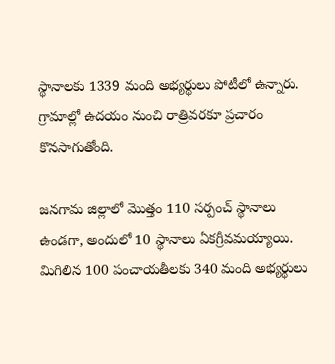స్థానాలకు 1339 మంది అభ్యర్థులు పోటీలో ఉన్నారు. గ్రామాల్లో ఉదయం నుంచి రాత్రివరకూ ప్రచారం కొనసాగుతోంది.

జనగామ జిల్లాలో మొత్తం 110 సర్పంచ్ స్థానాలు ఉండగా, అందులో 10 స్థానాలు ఏకగ్రీవమయ్యాయి. మిగిలిన 100 పంచాయతీలకు 340 మంది అభ్యర్థులు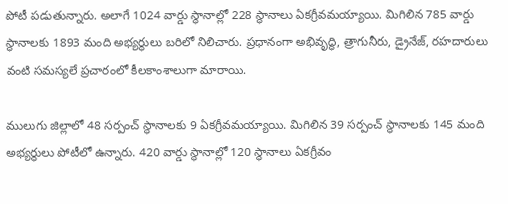పోటీ పడుతున్నారు. అలాగే 1024 వార్డు స్థానాల్లో 228 స్థానాలు ఏకగ్రీవమయ్యాయి. మిగిలిన 785 వార్డు స్థానాలకు 1893 మంది అభ్యర్థులు బరిలో నిలిచారు. ప్రధానంగా అభివృద్ధి, త్రాగునీరు, డ్రైనేజ్, రహదారులు వంటి సమస్యలే ప్రచారంలో కీలకాంశాలుగా మారాయి.

ములుగు జిల్లాలో 48 సర్పంచ్ స్థానాలకు 9 ఏకగ్రీవమయ్యాయి. మిగిలిన 39 సర్పంచ్ స్థానాలకు 145 మంది అభ్యర్థులు పోటీలో ఉన్నారు. 420 వార్డు స్థానాల్లో 120 స్థానాలు ఏకగ్రీవం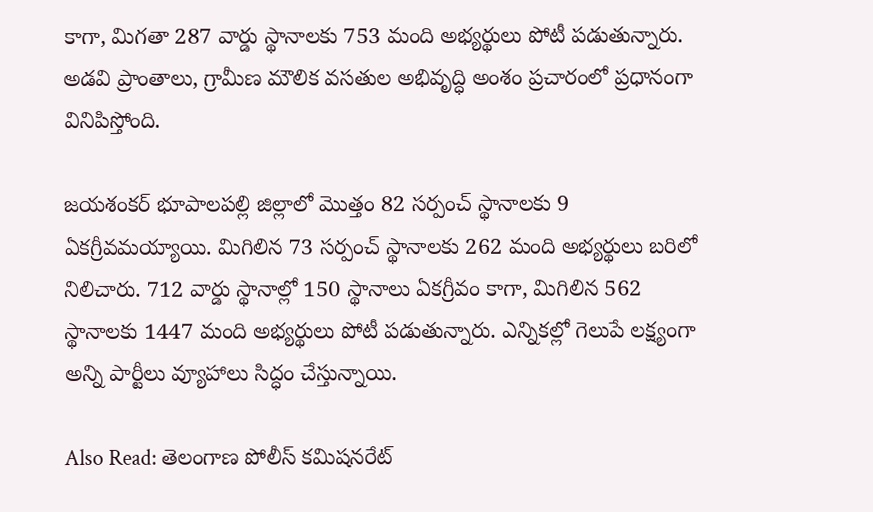కాగా, మిగతా 287 వార్డు స్థానాలకు 753 మంది అభ్యర్థులు పోటీ పడుతున్నారు. అడవి ప్రాంతాలు, గ్రామీణ మౌలిక వసతుల అభివృద్ధి అంశం ప్రచారంలో ప్రధానంగా వినిపిస్తోంది.

జయశంకర్ భూపాలపల్లి జిల్లాలో మొత్తం 82 సర్పంచ్ స్థానాలకు 9 ఏకగ్రీవమయ్యాయి. మిగిలిన 73 సర్పంచ్ స్థానాలకు 262 మంది అభ్యర్థులు బరిలో నిలిచారు. 712 వార్డు స్థానాల్లో 150 స్థానాలు ఏకగ్రీవం కాగా, మిగిలిన 562 స్థానాలకు 1447 మంది అభ్యర్థులు పోటీ పడుతున్నారు. ఎన్నికల్లో గెలుపే లక్ష్యంగా అన్ని పార్టీలు వ్యూహాలు సిద్ధం చేస్తున్నాయి.

Also Read: తెలంగాణ పోలీస్ కమిషనరేట్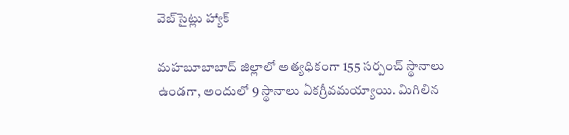వెబ్‌సైట్లు హ్యాక్

మహబూబాబాద్ జిల్లాలో అత్యధికంగా 155 సర్పంచ్ స్థానాలు ఉండగా, అందులో 9 స్థానాలు ఏకగ్రీవమయ్యాయి. మిగిలిన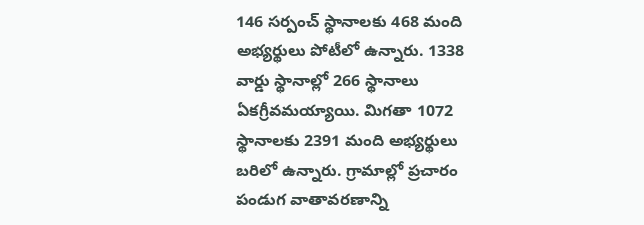146 సర్పంచ్ స్థానాలకు 468 మంది అభ్యర్థులు పోటీలో ఉన్నారు. 1338 వార్డు స్థానాల్లో 266 స్థానాలు ఏకగ్రీవమయ్యాయి. మిగతా 1072 స్థానాలకు 2391 మంది అభ్యర్థులు బరిలో ఉన్నారు. గ్రామాల్లో ప్రచారం పండుగ వాతావరణాన్ని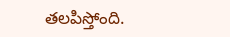తలపిస్తోంది.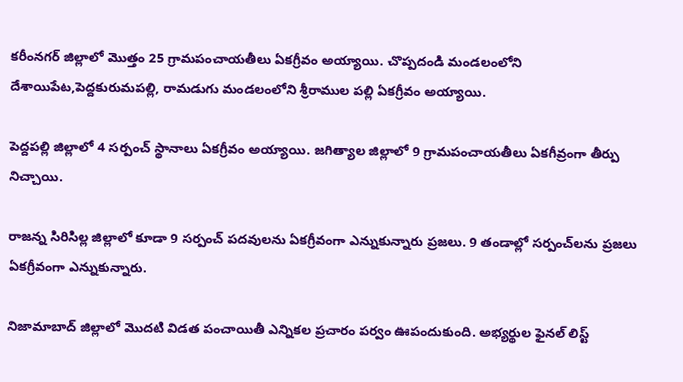కరీంనగర్ జిల్లాలో మొత్తం 25 గ్రామపంచాయతీలు ఏకగ్రీవం అయ్యాయి. చొప్పదండి మండలంలోని దేశాయిపేట,పెద్దకురుమపల్లి, రామడుగు మండలంలోని శ్రీరాముల పల్లి ఏకగ్రీవం అయ్యాయి.

పెద్దపల్లి జిల్లాలో 4 సర్పంచ్ స్థానాలు ఏకగ్రీవం అయ్యాయి. జగిత్యాల జిల్లాలో 9 గ్రామపంచాయతీలు ఏకగీవ్రంగా తీర్పు నిచ్చాయి.

రాజన్న సిరిసిల్ల జిల్లాలో కూడా 9 సర్పంచ్ పదవులను ఏకగ్రీవంగా ఎన్నుకున్నారు ప్రజలు. 9 తండాల్లో సర్పంచ్‌లను ప్రజలు ఏకగ్రీవంగా ఎన్నుకున్నారు.

నిజామాబాద్ జిల్లాలో మొదటి విడత పంచాయితీ ఎన్నికల ప్రచారం పర్వం ఊపందుకుంది. అభ్యర్థుల ఫైనల్ లిస్ట్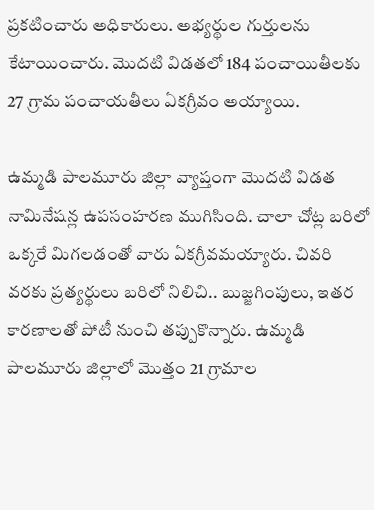ప్రకటించారు అధికారులు. అభ్యర్థుల గుర్తులను కేటాయించారు. మొదటి విడతలో 184 పంచాయితీలకు 27 గ్రామ పంచాయతీలు ఏకగ్రీవం అయ్యాయి.

ఉమ్మడి పాలమూరు జిల్లా వ్యాప్తంగా మొదటి విడత నామినేషన్ల ఉపసంహరణ ముగిసింది. చాలా చోట్ల బరిలో ఒక్కరే మిగలడంతో వారు ఏకగ్రీవమయ్యారు. చివరి వరకు ప్రత్యర్థులు బరిలో నిలిచి.. బుజ్జగింపులు, ఇతర కారణాలతో పోటీ నుంచి తప్పుకొన్నారు. ఉమ్మడి పాలమూరు జిల్లాలో మొత్తం 21 గ్రామాల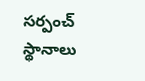సర్పంచ్ స్థానాలు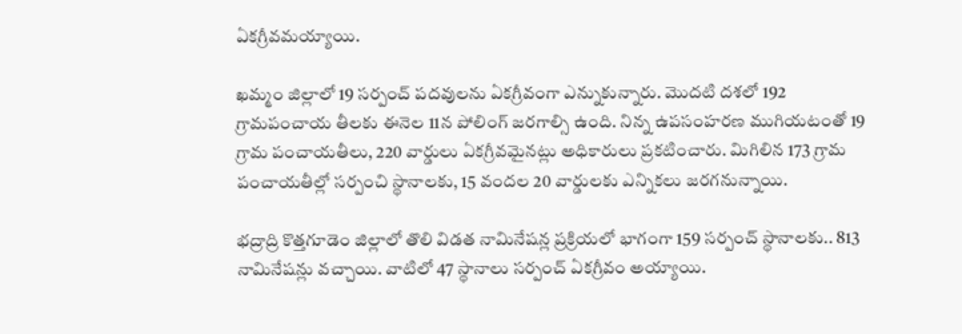ఏకగ్రీవమయ్యాయి.

ఖమ్మం జిల్లాలో 19 సర్పంచ్‌ పదవులను ఏకగ్రీవంగా ఎన్నుకున్నారు. మొదటి దశలో 192 గ్రామపంచాయ తీలకు ఈనెల 11న పోలింగ్ జరగాల్సి ఉంది. నిన్న ఉపసంహరణ ముగియటంతో 19 గ్రామ పంచాయతీలు, 220 వార్డులు ఏకగ్రీవమైనట్లు అధికారులు ప్రకటించారు. మిగిలిన 173 గ్రామ పంచాయతీల్లో సర్పంచి స్థానాలకు, 15 వందల 20 వార్డులకు ఎన్నికలు జరగనున్నాయి.

భద్రాద్రి కొత్తగూడెం జిల్లాలో తొలి విడత నామినేషన్ల ప్రక్రియలో భాగంగా 159 సర్పంచ్ స్థానాలకు.. 813 నామినేషన్లు వచ్చాయి. వాటిలో 47 స్థానాలు సర్పంచ్ ఏకగ్రీవం అయ్యాయి.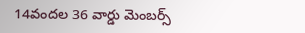14వందల 36 వార్డు మెంబర్స్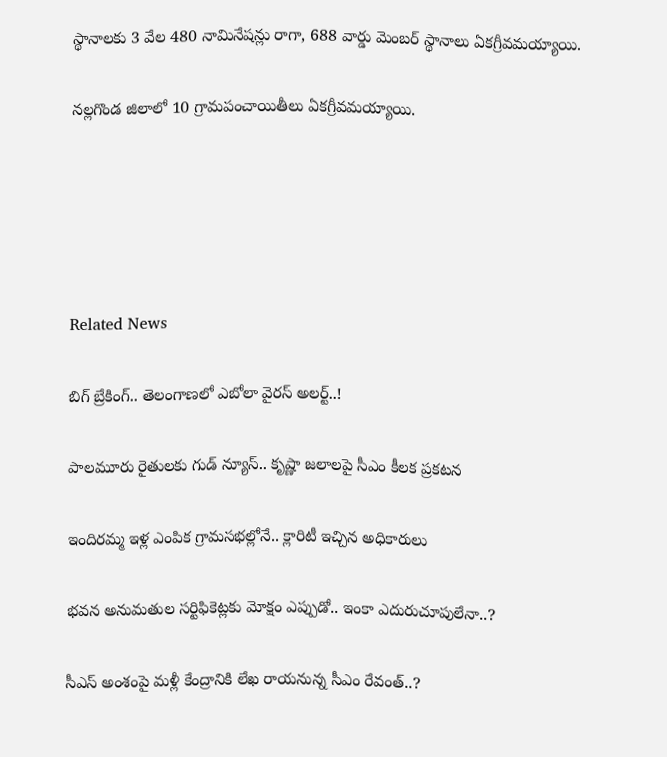స్థానాలకు 3 వేల 480 నామినేషన్లు రాగా, 688 వార్డు మెంబర్ స్థానాలు ఏకగ్రీవమయ్యాయి.

నల్లగొండ జిలాలో 10 గ్రామపంచాయితీలు ఏకగ్రీవమయ్యాయి.





Related News

బిగ్ బ్రేకింగ్.. తెలంగాణలో ఎబోలా వైరస్ అలర్ట్..!

పాలమూరు రైతులకు గుడ్ న్యూస్.. కృష్ణా జలాలపై సీఎం కీలక ప్రకటన

ఇందిరమ్మ ఇళ్ల ఎంపిక గ్రామసభల్లోనే.. క్లారిటీ ఇచ్చిన అధికారులు

భవన అనుమతుల సర్టిఫికెట్లకు మోక్షం ఎప్పుడో.. ఇంకా ఎదురుచూపులేనా..?

సీఎస్ అంశంపై మళ్లీ కేంద్రానికి లేఖ రాయనున్న సీఎం రేవంత్..?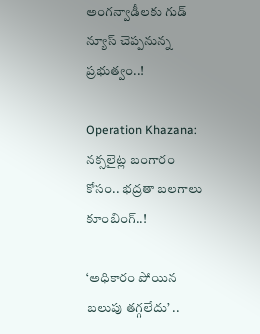అంగన్వాడీలకు గుడ్ న్యూస్ చెప్పనున్న ప్రభుత్వం..!

Operation Khazana: నక్సలైట్ల బంగారం కోసం.. భద్రతా బలగాలు కూంబింగ్..!

‘అధికారం పోయిన బలుపు తగ్గలేదు’ ..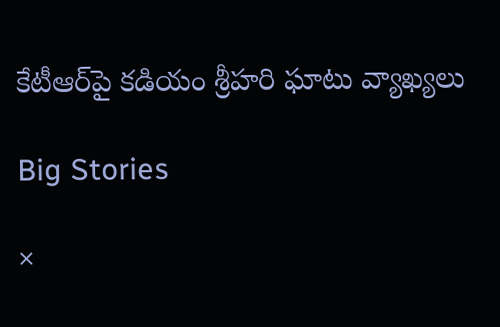కేటీఆర్‌పై కడియం శ్రీహరి ఘాటు వ్యాఖ్యలు

Big Stories

×